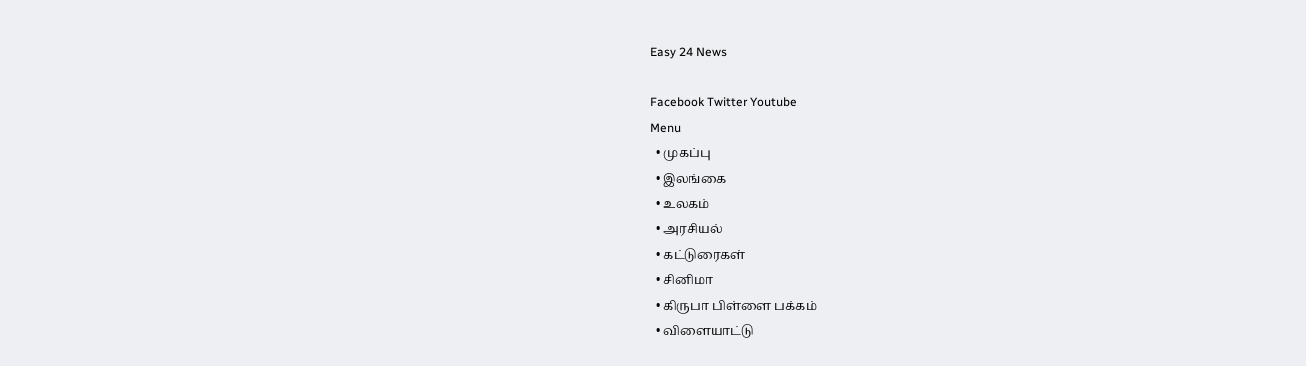Easy 24 News

Facebook Twitter Youtube
Menu
  • முகப்பு
  • இலங்கை
  • உலகம்
  • அரசியல்
  • கட்டுரைகள்
  • சினிமா
  • கிருபா பிள்ளை பக்கம்
  • விளையாட்டு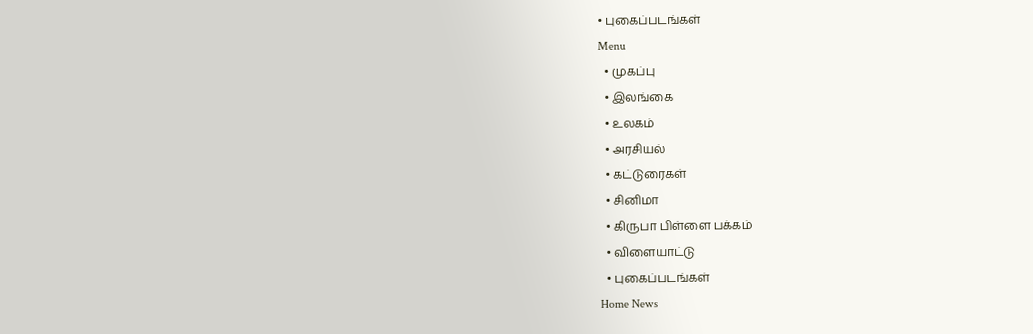• புகைப்படங்கள்
Menu
  • முகப்பு
  • இலங்கை
  • உலகம்
  • அரசியல்
  • கட்டுரைகள்
  • சினிமா
  • கிருபா பிள்ளை பக்கம்
  • விளையாட்டு
  • புகைப்படங்கள்
Home News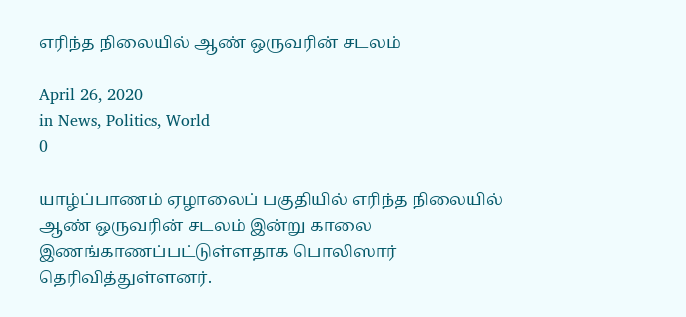எரிந்த நிலையில் ஆண் ஒருவரின் சடலம்

April 26, 2020
in News, Politics, World
0

யாழ்ப்பாணம் ஏழாலைப் பகுதியில் எரிந்த நிலையில் ஆண் ஒருவரின் சடலம் இன்று காலை இணங்காணப்பட்டுள்ளதாக பொலிஸார் தெரிவித்துள்ளனர்.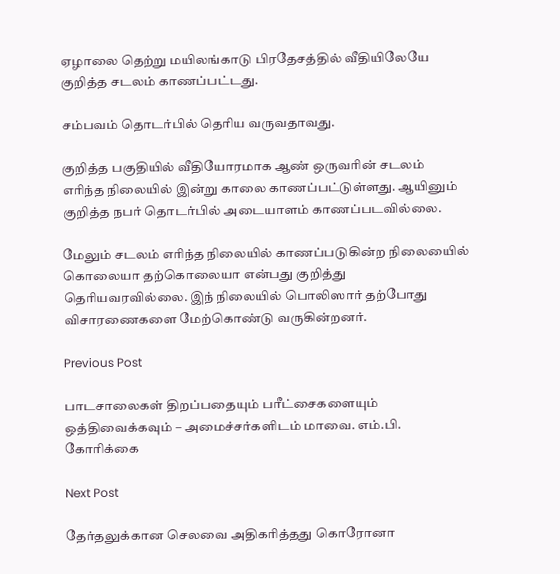ஏழாலை தெற்று மயிலங்காடு பிரதேசத்தில் வீதியிலேயே குறித்த சடலம் காணப்பட்டது.

சம்பவம் தொடர்பில் தெரிய வருவதாவது.

குறித்த பகுதியில் வீதியோரமாக ஆண் ஒருவரின் சடலம் எரிந்த நிலையில் இன்று காலை காணப்பட்டுள்ளது. ஆயினும் குறித்த நபர் தொடர்பில் அடையாளம் காணப்படவில்லை.

மேலும் சடலம் எரிந்த நிலையில் காணப்படுகின்ற நிலையைில் கொலையா தற்கொலையா என்பது குறித்து தெரியவரவில்லை. இந் நிலையில் பொலிஸார் தற்போது விசாரணைகளை மேற்கொண்டு வருகின்றனர்.

Previous Post

பாடசாலைகள் திறப்பதையும் பரீட்சைகளையும் ஒத்திவைக்கவும் – அமைச்சர்களிடம் மாவை. எம்.பி. கோரிக்கை

Next Post

தேர்தலுக்கான செலவை அதிகரித்தது கொரோனா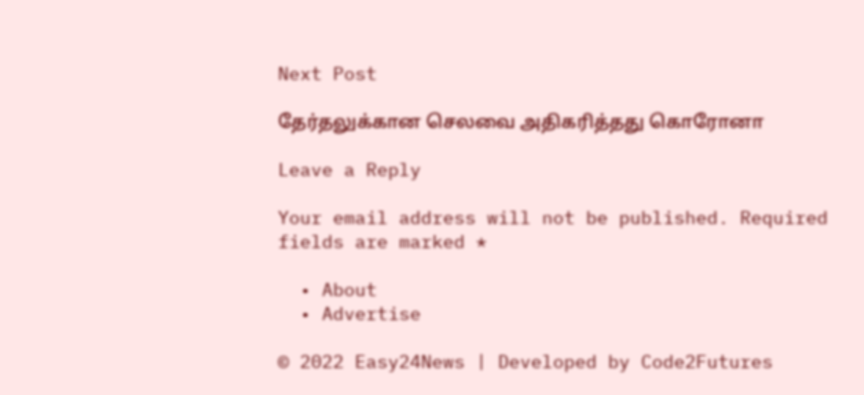Next Post

தேர்தலுக்கான செலவை அதிகரித்தது கொரோனா

Leave a Reply

Your email address will not be published. Required fields are marked *

  • About
  • Advertise

© 2022 Easy24News | Developed by Code2Futures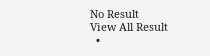No Result
View All Result
  •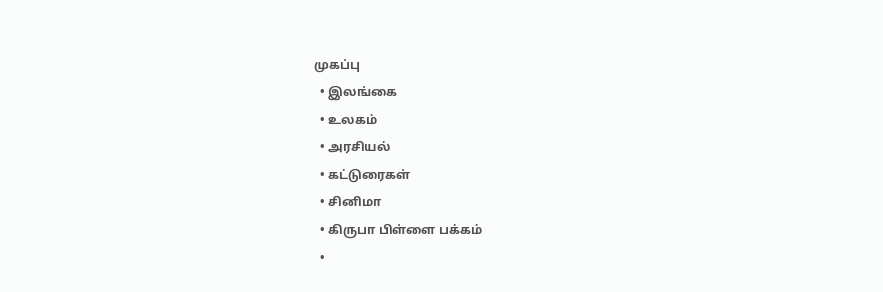முகப்பு
  • இலங்கை
  • உலகம்
  • அரசியல்
  • கட்டுரைகள்
  • சினிமா
  • கிருபா பிள்ளை பக்கம்
  •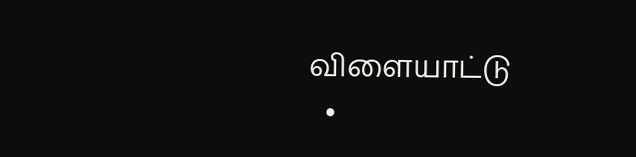விளையாட்டு
  •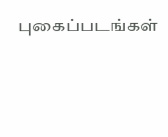புகைப்படங்கள்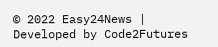© 2022 Easy24News | Developed by Code2Futures